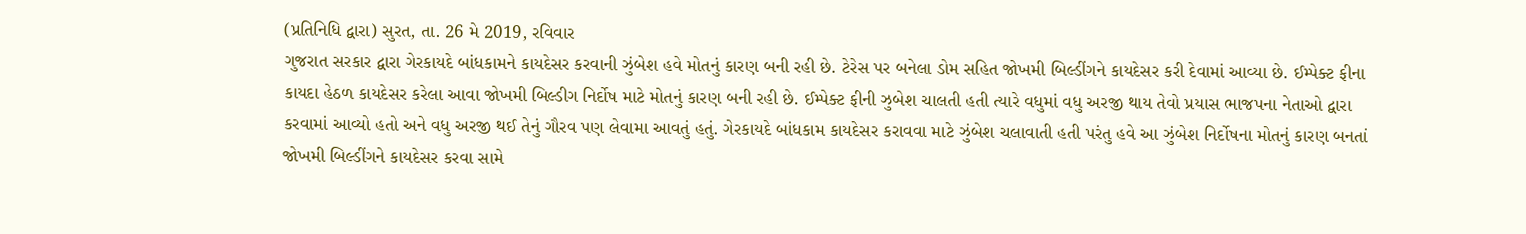(પ્રતિનિધિ દ્વારા) સુરત, તા. 26 મે 2019, રવિવાર
ગુજરાત સરકાર દ્વારા ગેરકાયદે બાંધકામને કાયદેસર કરવાની ઝુંબેશ હવે મોતનું કારણ બની રહી છે. ટેરેસ પર બનેલા ડોમ સહિત જોખમી બિલ્ડીંગને કાયદેસર કરી દેવામાં આવ્યા છે. ઈમ્પેક્ટ ફીના કાયદા હેઠળ કાયદેસર કરેલા આવા જોખમી બિલ્ડીગ નિર્દોષ માટે મોતનું કારણ બની રહી છે. ઈમ્પેક્ટ ફીની ઝુબેશ ચાલતી હતી ત્યારે વધુમાં વધુ અરજી થાય તેવો પ્રયાસ ભાજપના નેતાઓ દ્વારા કરવામાં આવ્યો હતો અને વધુ અરજી થઈ તેનું ગૌરવ પણ લેવામા આવતું હતું. ગેરકાયદે બાંધકામ કાયદેસર કરાવવા માટે ઝુંબેશ ચલાવાતી હતી પરંતુ હવે આ ઝુંબેશ નિર્દોષના મોતનું કારણ બનતાં જોખમી બિલ્ડીંગને કાયદેસર કરવા સામે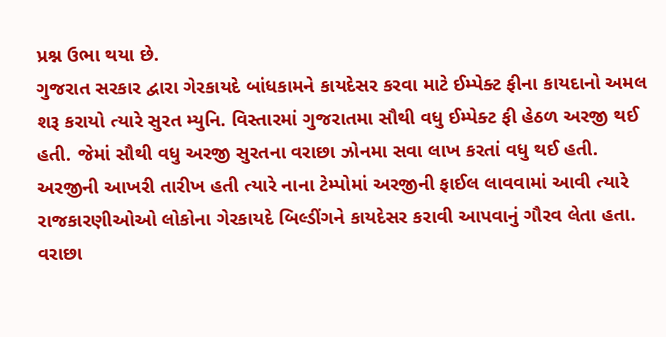પ્રશ્ન ઉભા થયા છે.
ગુજરાત સરકાર દ્વારા ગેરકાયદે બાંધકામને કાયદેસર કરવા માટે ઈમ્પેક્ટ ફીના કાયદાનો અમલ શરૂ કરાયો ત્યારે સુરત મ્યુનિ. વિસ્તારમાં ગુજરાતમા સૌથી વધુ ઈમ્પેક્ટ ફી હેઠળ અરજી થઈ હતી. જેમાં સૌથી વધુ અરજી સુરતના વરાછા ઝોનમા સવા લાખ કરતાં વધુ થઈ હતી. અરજીની આખરી તારીખ હતી ત્યારે નાના ટેમ્પોમાં અરજીની ફાઈલ લાવવામાં આવી ત્યારે રાજકારણીઓઓ લોકોના ગેરકાયદે બિલ્ડીંગને કાયદેસર કરાવી આપવાનું ગૌરવ લેતા હતા.
વરાછા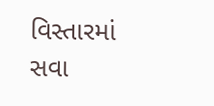વિસ્તારમાં સવા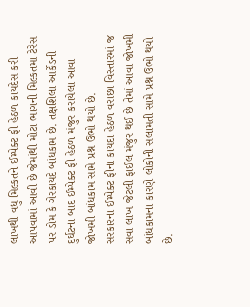લાખથી વધુ મિલ્કતને ઈમ્પેક્ટ ફી હેઠળ કાયદેસ કરી આપવામાં આવી છે જેમાંથી મોટા ભાગની મિલ્કતમા ટેરેસ પર ડોમ કે ગેરકાયદે બાંધકામ છે. તક્ષશિલા આર્કેડની દુર્ઘટના બાદ ઈમ્પેક્ટ ફી હેઠળ મંજુર કરાયેલા આવા જોખમી બાંધકામ સામે પ્રશ્ન ઉભો થયો છે.
સરકારના ઈમ્પેક્ટ ફીના કાયદા હેઠળ વરાછા વિસ્તારમાં જ સવા લાખ જેટલી ફાઈલ મંજુર થઈ છે તેમાં આવા જોખમી બાંધકામના કારણે લોકોની સલામતી સામે પ્રશ્ન ઉભો થયો છે.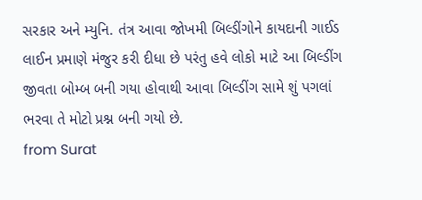સરકાર અને મ્યુનિ. તંત્ર આવા જોખમી બિલ્ડીંગોને કાયદાની ગાઈડ લાઈન પ્રમાણે મંજુર કરી દીધા છે પરંતુ હવે લોકો માટે આ બિલ્ડીંગ જીવતા બોમ્બ બની ગયા હોવાથી આવા બિલ્ડીંગ સામે શું પગલાં ભરવા તે મોટો પ્રશ્ન બની ગયો છે.
from Surat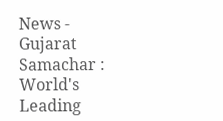News - Gujarat Samachar : World's Leading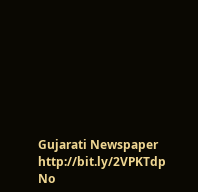Gujarati Newspaper http://bit.ly/2VPKTdp
No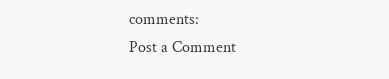comments:
Post a Comment